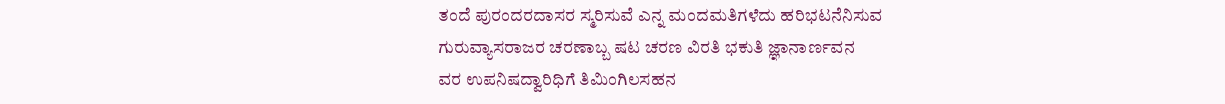ತಂದೆ ಪುರಂದರದಾಸರ ಸ್ಮರಿಸುವೆ ಎನ್ನ ಮಂದಮತಿಗಳೆದು ಹರಿಭಟನೆನಿಸುವ
ಗುರುವ್ಯಾಸರಾಜರ ಚರಣಾಬ್ಬ ಷಟ ಚರಣ ವಿರತಿ ಭಕುತಿ ಜ್ಞಾನಾರ್ಣವನ
ವರ ಉಪನಿಷದ್ವಾರಿಧಿಗೆ ತಿಮಿಂಗಿಲಸಹನ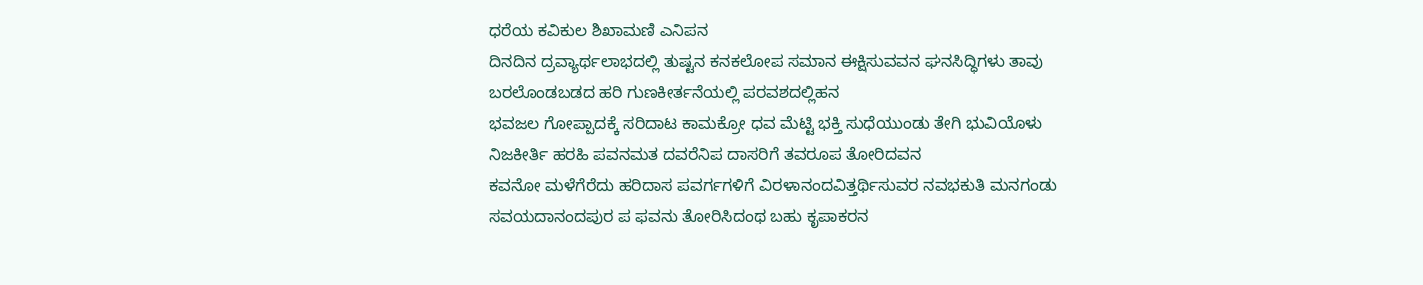ಧರೆಯ ಕವಿಕುಲ ಶಿಖಾಮಣಿ ಎನಿಪನ
ದಿನದಿನ ದ್ರವ್ಯಾರ್ಥಲಾಭದಲ್ಲಿ ತುಷ್ಟನ ಕನಕಲೋಪ ಸಮಾನ ಈಕ್ಷಿಸುವವನ ಘನಸಿದ್ಧಿಗಳು ತಾವು ಬರಲೊಂಡಬಡದ ಹರಿ ಗುಣಕೀರ್ತನೆಯಲ್ಲಿ ಪರವಶದಲ್ಲಿಹನ
ಭವಜಲ ಗೋಪ್ಪಾದಕ್ಕೆ ಸರಿದಾಟ ಕಾಮಕ್ರೋ ಧವ ಮೆಟ್ಟಿ ಭಕ್ತಿ ಸುಧೆಯುಂಡು ತೇಗಿ ಭುವಿಯೊಳು ನಿಜಕೀರ್ತಿ ಹರಹಿ ಪವನಮತ ದವರೆನಿಪ ದಾಸರಿಗೆ ತವರೂಪ ತೋರಿದವನ
ಕವನೋ ಮಳೆಗೆರೆದು ಹರಿದಾಸ ಪವರ್ಗಗಳಿಗೆ ವಿರಳಾನಂದವಿತ್ತರ್ಥಿಸುವರ ನವಭಕುತಿ ಮನಗಂಡು ಸವಯದಾನಂದಪುರ ಪ ಫವನು ತೋರಿಸಿದಂಥ ಬಹು ಕೃಪಾಕರನ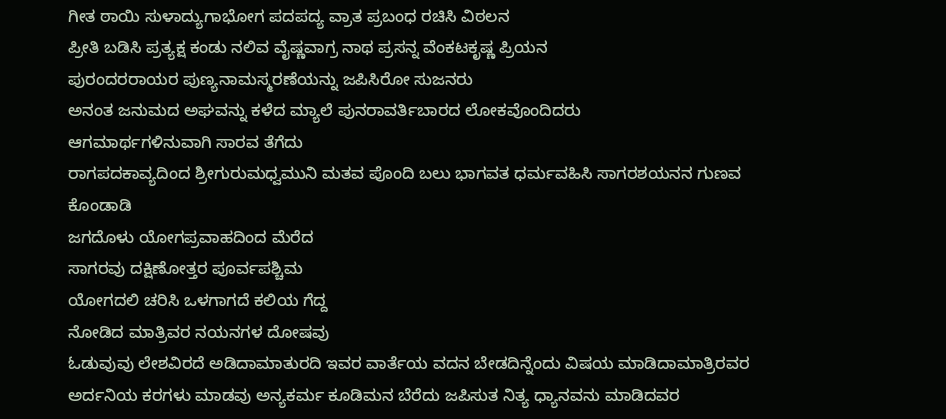ಗೀತ ಠಾಯಿ ಸುಳಾದ್ಯುಗಾಭೋಗ ಪದಪದ್ಯ ವ್ರಾತ ಪ್ರಬಂಧ ರಚಿಸಿ ವಿಠಲನ
ಪ್ರೀತಿ ಬಡಿಸಿ ಪ್ರತ್ಯಕ್ಷ ಕಂಡು ನಲಿವ ವೈಷ್ಣವಾಗ್ರ ನಾಥ ಪ್ರಸನ್ನ ವೆಂಕಟಕೃಷ್ಣ ಪ್ರಿಯನ
ಪುರಂದರರಾಯರ ಪುಣ್ಯನಾಮಸ್ಮರಣೆಯನ್ನು ಜಪಿಸಿರೋ ಸುಜನರು
ಅನಂತ ಜನುಮದ ಅಘವನ್ನು ಕಳೆದ ಮ್ಯಾಲೆ ಪುನರಾವರ್ತಿಬಾರದ ಲೋಕವೊಂದಿದರು
ಆಗಮಾರ್ಥಗಳಿನುವಾಗಿ ಸಾರವ ತೆಗೆದು
ರಾಗಪದಕಾವ್ಯದಿಂದ ಶ್ರೀಗುರುಮಧ್ವಮುನಿ ಮತವ ಪೊಂದಿ ಬಲು ಭಾಗವತ ಧರ್ಮವಹಿಸಿ ಸಾಗರಶಯನನ ಗುಣವ ಕೊಂಡಾಡಿ
ಜಗದೊಳು ಯೋಗಪ್ರವಾಹದಿಂದ ಮೆರೆದ
ಸಾಗರವು ದಕ್ಷಿಣೋತ್ತರ ಪೂರ್ವಪಶ್ಚಿಮ
ಯೋಗದಲಿ ಚರಿಸಿ ಒಳಗಾಗದೆ ಕಲಿಯ ಗೆದ್ದ
ನೋಡಿದ ಮಾತ್ರಿವರ ನಯನಗಳ ದೋಷವು
ಓಡುವುವು ಲೇಶವಿರದೆ ಅಡಿದಾಮಾತುರದಿ ಇವರ ವಾರ್ತೆಯ ವದನ ಬೇಡದಿನ್ನೆಂದು ವಿಷಯ ಮಾಡಿದಾಮಾತ್ರಿರವರ ಅರ್ದನಿಯ ಕರಗಳು ಮಾಡವು ಅನ್ಯಕರ್ಮ ಕೂಡಿಮನ ಬೆರೆದು ಜಪಿಸುತ ನಿತ್ಯ ಧ್ಯಾನವನು ಮಾಡಿದವರ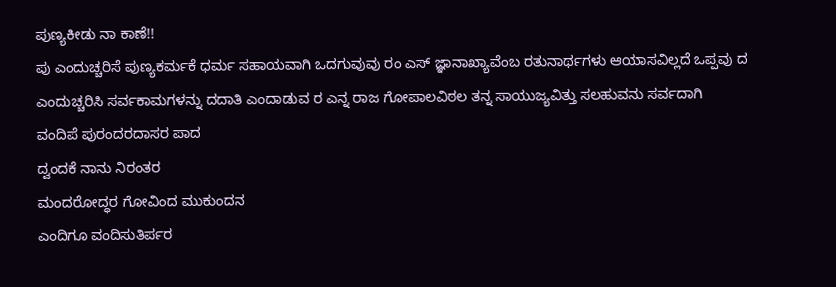ಪುಣ್ಯಕೀಡು ನಾ ಕಾಣೆ!!
ಪು ಎಂದುಚ್ಚರಿಸೆ ಪುಣ್ಯಕರ್ಮಕೆ ಧರ್ಮ ಸಹಾಯವಾಗಿ ಒದಗುವುವು ರಂ ಎಸ್ ಜ್ಞಾನಾಖ್ಯಾವೆಂಬ ರತುನಾರ್ಥಗಳು ಆಯಾಸವಿಲ್ಲದೆ ಒಪ್ಪವು ದ ಎಂದುಚ್ಚರಿಸಿ ಸರ್ವಕಾಮಗಳನ್ನು ದದಾತಿ ಎಂದಾಡುವ ರ ಎನ್ನ ರಾಜ ಗೋಪಾಲವಿಠಲ ತನ್ನ ಸಾಯುಜ್ಯವಿತ್ತು ಸಲಹುವನು ಸರ್ವದಾಗಿ
ವಂದಿಪೆ ಪುರಂದರದಾಸರ ಪಾದ
ದ್ವಂದಕೆ ನಾನು ನಿರಂತರ
ಮಂದರೋದ್ಧರ ಗೋವಿಂದ ಮುಕುಂದನ
ಎಂದಿಗೂ ವಂದಿಸುತಿರ್ಪರ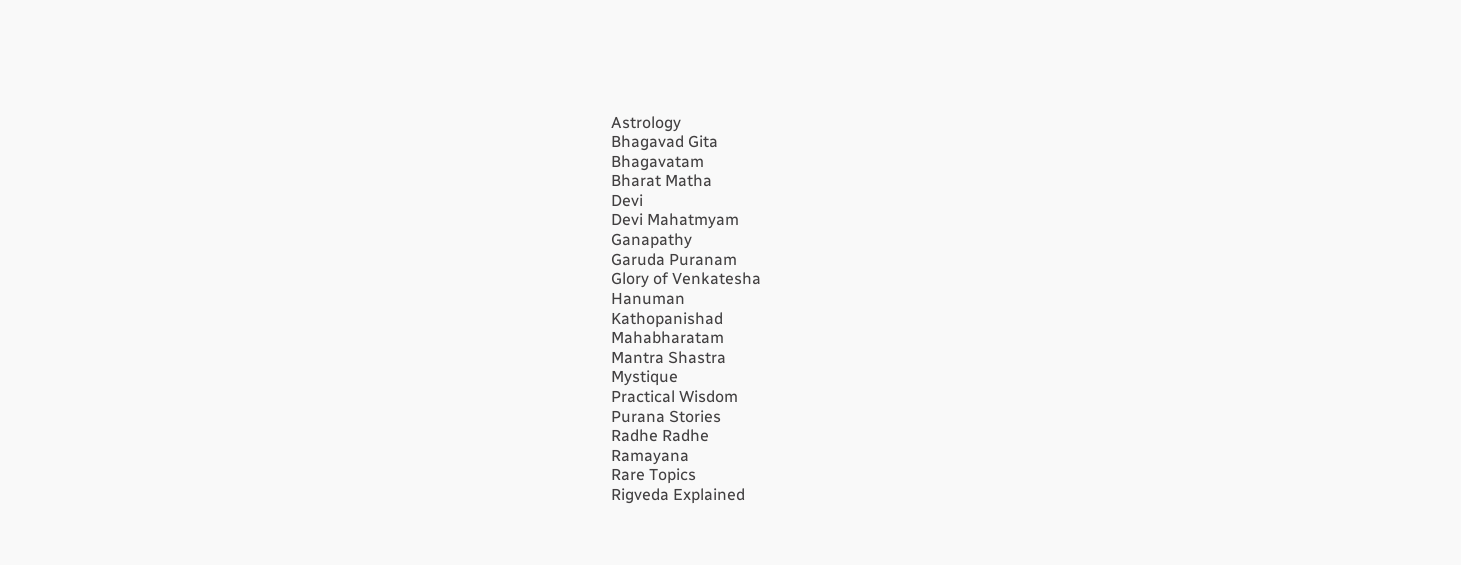Astrology
Bhagavad Gita
Bhagavatam
Bharat Matha
Devi
Devi Mahatmyam
Ganapathy
Garuda Puranam
Glory of Venkatesha
Hanuman
Kathopanishad
Mahabharatam
Mantra Shastra
Mystique
Practical Wisdom
Purana Stories
Radhe Radhe
Ramayana
Rare Topics
Rigveda Explained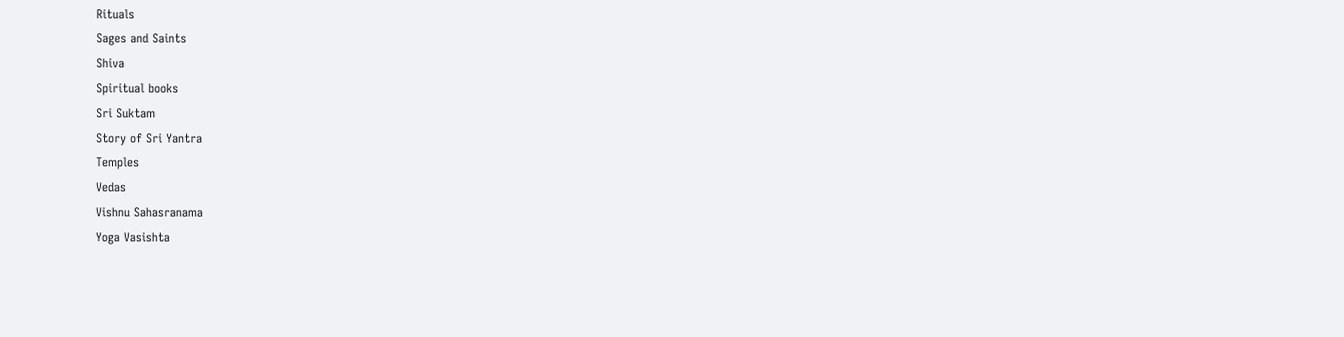Rituals
Sages and Saints
Shiva
Spiritual books
Sri Suktam
Story of Sri Yantra
Temples
Vedas
Vishnu Sahasranama
Yoga Vasishta